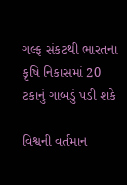ગલ્ફ સંકટથી ભારતના કૃષિ નિકાસમાં 20 ટકાનું ગાબડું પડી શકે

વિશ્વની વર્તમાન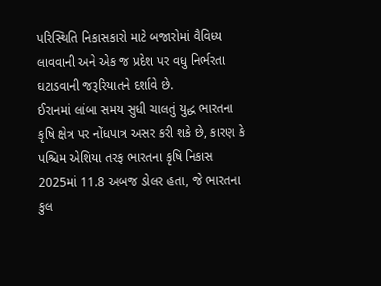પરિસ્થિતિ નિકાસકારો માટે બજારોમાં વૈવિધ્ય લાવવાની અને એક જ પ્રદેશ પર વધુ નિર્ભરતા ઘટાડવાની જરૂરિયાતને દર્શાવે છે.
ઈરાનમાં લાંબા સમય સુધી ચાલતું યુદ્ધ ભારતના કૃષિ ક્ષેત્ર પર નોંધપાત્ર અસર કરી શકે છે, કારણ કે પશ્ચિમ એશિયા તરફ ભારતના કૃષિ નિકાસ 2025માં 11.8 અબજ ડોલર હતા, જે ભારતના કુલ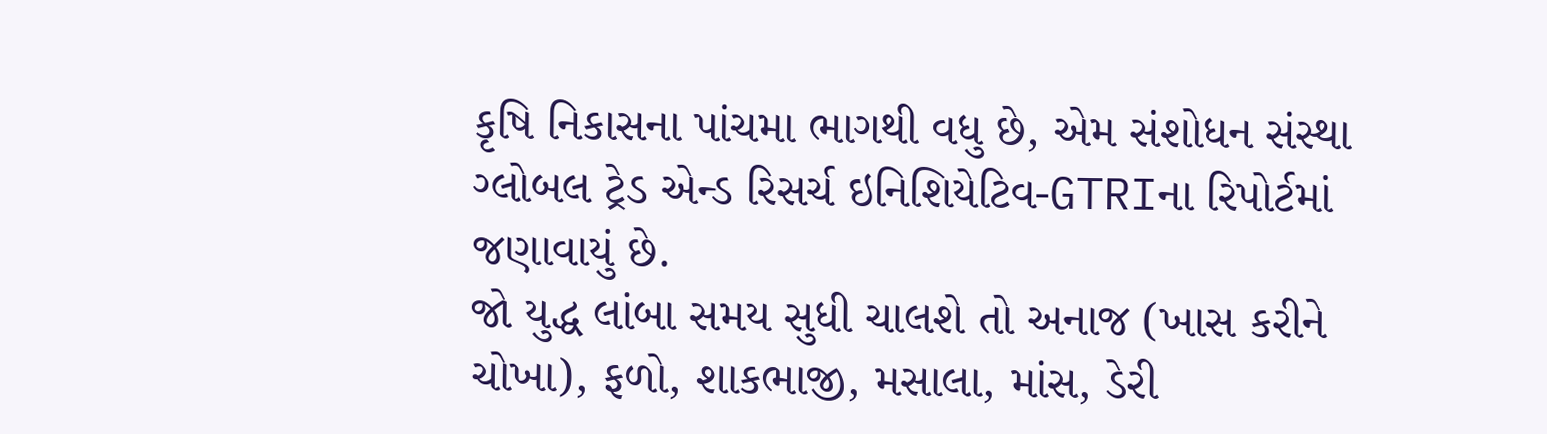કૃષિ નિકાસના પાંચમા ભાગથી વધુ છે, એમ સંશોધન સંસ્થા ગ્લોબલ ટ્રેડ એન્ડ રિસર્ચ ઇનિશિયેટિવ-GTRIના રિપોર્ટમાં જણાવાયું છે.
જો યુદ્ધ લાંબા સમય સુધી ચાલશે તો અનાજ (ખાસ કરીને ચોખા), ફળો, શાકભાજી, મસાલા, માંસ, ડેરી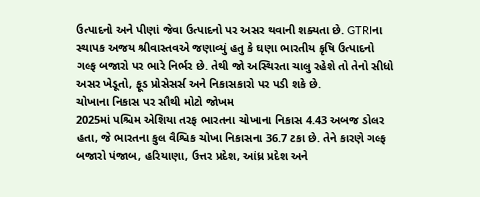ઉત્પાદનો અને પીણાં જેવા ઉત્પાદનો પર અસર થવાની શક્યતા છે. GTRIના સ્થાપક અજય શ્રીવાસ્તવએ જણાવ્યું હતુ કે ઘણા ભારતીય કૃષિ ઉત્પાદનો ગલ્ફ બજારો પર ભારે નિર્ભર છે. તેથી જો અસ્થિરતા ચાલુ રહેશે તો તેનો સીધો અસર ખેડૂતો, ફૂડ પ્રોસેસર્સ અને નિકાસકારો પર પડી શકે છે.
ચોખાના નિકાસ પર સૌથી મોટો જોખમ
2025માં પશ્ચિમ એશિયા તરફ ભારતના ચોખાના નિકાસ 4.43 અબજ ડોલર હતા, જે ભારતના કુલ વૈશ્વિક ચોખા નિકાસના 36.7 ટકા છે. તેને કારણે ગલ્ફ બજારો પંજાબ, હરિયાણા, ઉત્તર પ્રદેશ, આંધ્ર પ્રદેશ અને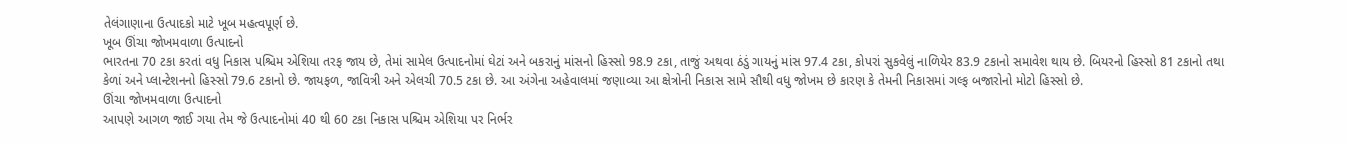તેલંગાણાના ઉત્પાદકો માટે ખૂબ મહત્વપૂર્ણ છે.
ખૂબ ઊંચા જોખમવાળા ઉત્પાદનો
ભારતના 70 ટકા કરતાં વધુ નિકાસ પશ્ચિમ એશિયા તરફ જાય છે, તેમાં સામેલ ઉત્પાદનોમાં ઘેટાં અને બકરાનું માંસનો હિસ્સો 98.9 ટકા, તાજું અથવા ઠંડું ગાયનું માંસ 97.4 ટકા, કોપરાં સુકવેલું નાળિયેર 83.9 ટકાનો સમાવેશ થાય છે. બિયરનો હિસ્સો 81 ટકાનો તથા કેળાં અને પ્લાન્ટેશનનો હિસ્સો 79.6 ટકાનો છે. જાયફળ, જાવિત્રી અને એલચી 70.5 ટકા છે. આ અંગેના અહેવાલમાં જણાવ્યા આ ક્ષેત્રોની નિકાસ સામે સૌથી વધુ જોખમ છે કારણ કે તેમની નિકાસમાં ગલ્ફ બજારોનો મોટો હિસ્સો છે.
ઊંચા જોખમવાળા ઉત્પાદનો
આપણે આગળ જાઈ ગયા તેમ જે ઉત્પાદનોમાં 40 થી 60 ટકા નિકાસ પશ્ચિમ એશિયા પર નિર્ભર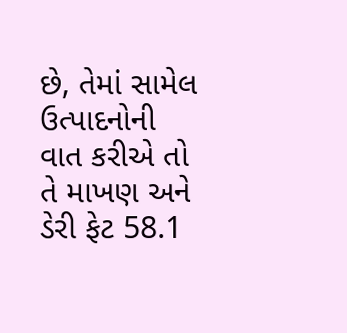છે, તેમાં સામેલ ઉત્પાદનોની વાત કરીએ તો તે માખણ અને ડેરી ફેટ 58.1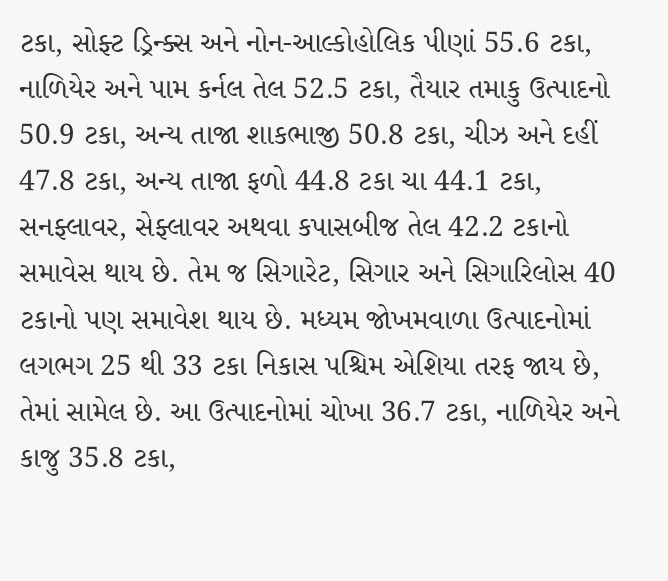ટકા, સોફ્ટ ડ્રિન્ક્સ અને નોન-આલ્કોહોલિક પીણાં 55.6 ટકા, નાળિયેર અને પામ કર્નલ તેલ 52.5 ટકા, તૈયાર તમાકુ ઉત્પાદનો 50.9 ટકા, અન્ય તાજા શાકભાજી 50.8 ટકા, ચીઝ અને દહીં 47.8 ટકા, અન્ય તાજા ફળો 44.8 ટકા ચા 44.1 ટકા, સનફ્લાવર, સેફ્લાવર અથવા કપાસબીજ તેલ 42.2 ટકાનો સમાવેસ થાય છે. તેમ જ સિગારેટ, સિગાર અને સિગારિલોસ 40 ટકાનો પણ સમાવેશ થાય છે. મધ્યમ જોખમવાળા ઉત્પાદનોમાં લગભગ 25 થી 33 ટકા નિકાસ પશ્ચિમ એશિયા તરફ જાય છે, તેમાં સામેલ છે. આ ઉત્પાદનોમાં ચોખા 36.7 ટકા, નાળિયેર અને કાજુ 35.8 ટકા,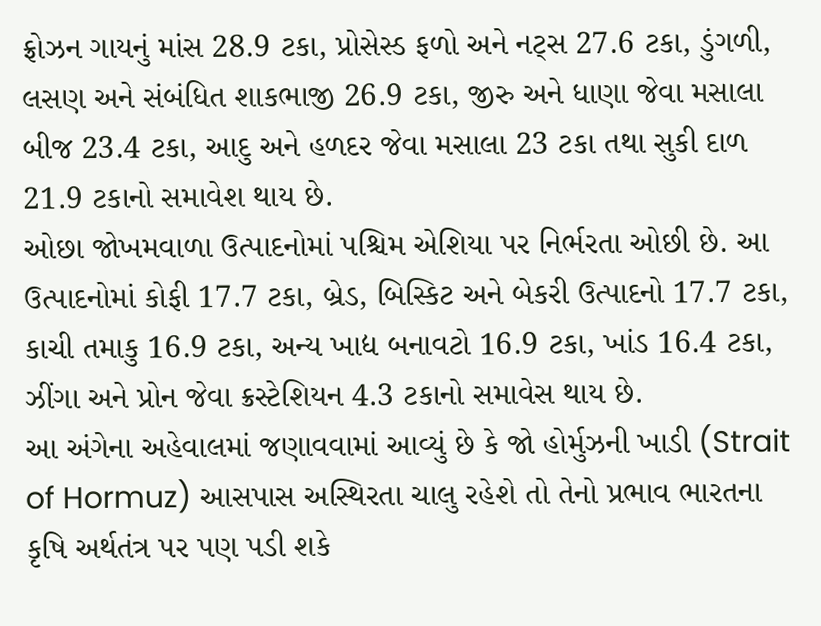ફ્રોઝન ગાયનું માંસ 28.9 ટકા, પ્રોસેસ્ડ ફળો અને નટ્સ 27.6 ટકા, ડુંગળી, લસણ અને સંબંધિત શાકભાજી 26.9 ટકા, જીરુ અને ધાણા જેવા મસાલા બીજ 23.4 ટકા, આદુ અને હળદર જેવા મસાલા 23 ટકા તથા સુકી દાળ 21.9 ટકાનો સમાવેશ થાય છે.
ઓછા જોખમવાળા ઉત્પાદનોમાં પશ્ચિમ એશિયા પર નિર્ભરતા ઓછી છે. આ ઉત્પાદનોમાં કોફી 17.7 ટકા, બ્રેડ, બિસ્કિટ અને બેકરી ઉત્પાદનો 17.7 ટકા, કાચી તમાકુ 16.9 ટકા, અન્ય ખાદ્ય બનાવટો 16.9 ટકા, ખાંડ 16.4 ટકા, ઝીંગા અને પ્રોન જેવા ક્રસ્ટેશિયન 4.3 ટકાનો સમાવેસ થાય છે.
આ અંગેના અહેવાલમાં જણાવવામાં આવ્યું છે કે જો હોર્મુઝની ખાડી (Strait of Hormuz) આસપાસ અસ્થિરતા ચાલુ રહેશે તો તેનો પ્રભાવ ભારતના કૃષિ અર્થતંત્ર પર પણ પડી શકે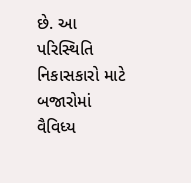છે. આ પરિસ્થિતિ નિકાસકારો માટે બજારોમાં વૈવિધ્ય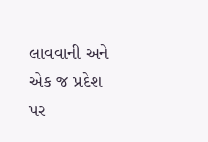લાવવાની અને એક જ પ્રદેશ પર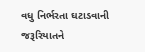વધુ નિર્ભરતા ઘટાડવાની જરૂરિયાતને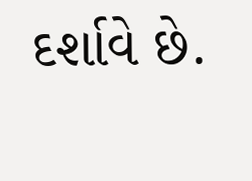દર્શાવે છે.